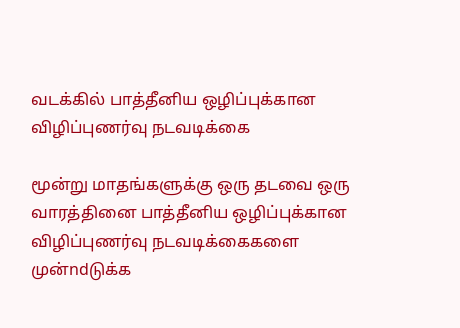வடக்கில் பாத்தீனிய ஒழிப்புக்கான விழிப்புணர்வு நடவடிக்கை

மூன்று மாதங்களுக்கு ஒரு தடவை ஒரு வாரத்தினை பாத்தீனிய ஒழிப்புக்கான விழிப்புணர்வு நடவடிக்கைகளை முன்ndடுக்க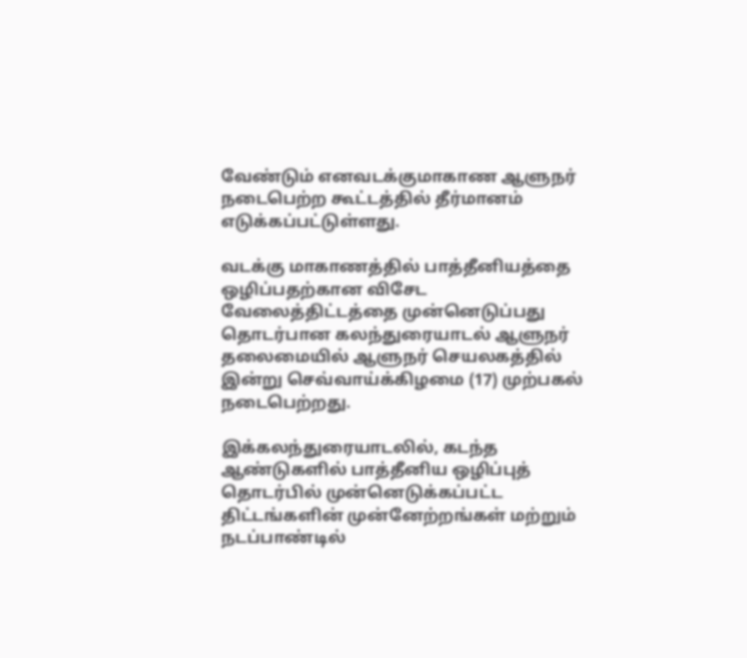வேண்டும் எனவடக்குமாகாண ஆளுநர் நடைபெற்ற கூட்டத்தில் தீர்மானம் எடுக்கப்பட்டுள்ளது.

வடக்கு மாகாணத்தில் பாத்தீனியத்தை ஒழிப்பதற்கான விசேட வேலைத்திட்டத்தை முன்னெடுப்பது தொடர்பான கலந்துரையாடல் ஆளுநர் தலைமையில் ஆளுநர் செயலகத்தில் இன்று செவ்வாய்க்கிழமை (17) முற்பகல் நடைபெற்றது.

இக்கலந்துரையாடலில், கடந்த ஆண்டுகளில் பாத்தீனிய ஒழிப்புத் தொடர்பில் முன்னெடுக்கப்பட்ட திட்டங்களின் முன்னேற்றங்கள் மற்றும் நடப்பாண்டில்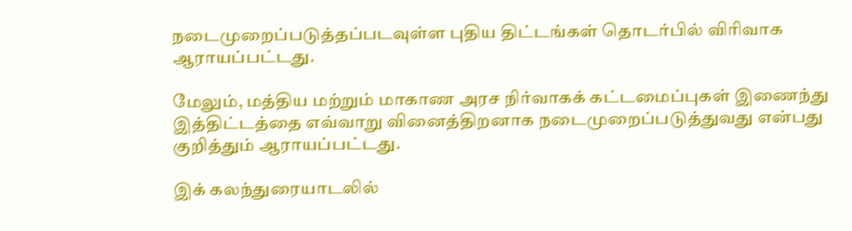நடைமுறைப்படுத்தப்படவுள்ள புதிய திட்டங்கள் தொடர்பில் விரிவாக ஆராயப்பட்டது.

மேலும், மத்திய மற்றும் மாகாண அரச நிர்வாகக் கட்டமைப்புகள் இணைந்து இத்திட்டத்தை எவ்வாறு வினைத்திறனாக நடைமுறைப்படுத்துவது என்பது குறித்தும் ஆராயப்பட்டது.

இக் கலந்துரையாடலில்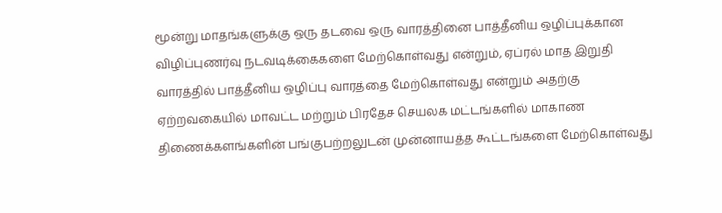மூன்று மாதங்களுக்கு ஒரு தடவை ஒரு வாரத்தினை பாத்தீனிய ஒழிப்புக்கான விழிப்புணர்வு நடவடிக்கைகளை மேற்கொள்வது என்றும், ஏப்ரல் மாத இறுதி வாரத்தில் பாத்தீனிய ஒழிப்பு வாரத்தை மேற்கொள்வது என்றும் அதற்கு ஏற்றவகையில் மாவட்ட மற்றும் பிரதேச செயலக மட்டங்களில் மாகாண திணைக்களங்களின் பங்குபற்றலுடன் முன்னாயத்த கூட்டங்களை மேற்கொள்வது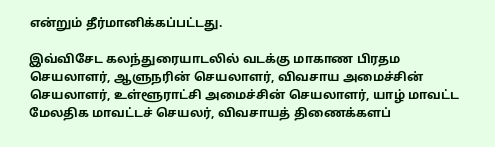என்றும் தீர்மானிக்கப்பட்டது.

இவ்விசேட கலந்துரையாடலில் வடக்கு மாகாண பிரதம செயலாளர், ஆளுநரின் செயலாளர், விவசாய அமைச்சின் செயலாளர், உள்ளூராட்சி அமைச்சின் செயலாளர், யாழ் மாவட்ட மேலதிக மாவட்டச் செயலர், விவசாயத் திணைக்களப்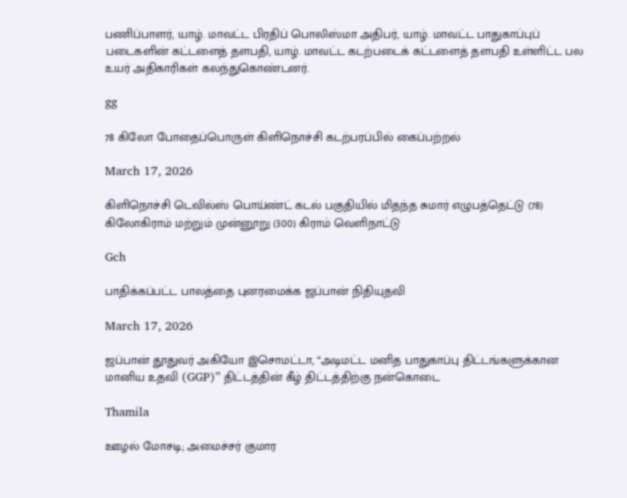பணிப்பாளர், யாழ். மாவட்ட பிரதிப் பொலிஸ்மா அதிபர், யாழ். மாவட்ட பாதுகாப்புப் படைகளின் கட்டளைத் தளபதி, யாழ். மாவட்ட கடற்படைக் கட்டளைத் தளபதி உள்ளிட்ட பல உயர் அதிகாரிகள் கலந்துகொண்டனர்.

gg

78 கிலோ போதைப்பொருள் கிளிநொச்சி கடற்பரப்பில் கைப்பற்றல்

March 17, 2026

கிளிநொச்சி டெவில்ஸ் பொய்ண்ட் கடல் பகுதியில் மிதந்த சுமார் எழுபத்தெட்டு (78) கிலோகிராம் மற்றும் முன்னூறு (300) கிராம் வெளிநாட்டு

Gch

பாதிக்கப்பட்ட பாலத்தை புனரமைக்க ஜப்பான் நிதியுதவி

March 17, 2026

ஜப்பான் தூதுவர் அகியோ இசொமட்டா, “அடிமட்ட மனித பாதுகாப்பு திட்டங்களுக்கான மானிய உதவி (GGP)” திட்டத்தின் கீழ் திட்டத்திற்கு நன்கொடை

Thamila

ஊழல் மோசடி; அமைச்சர் குமார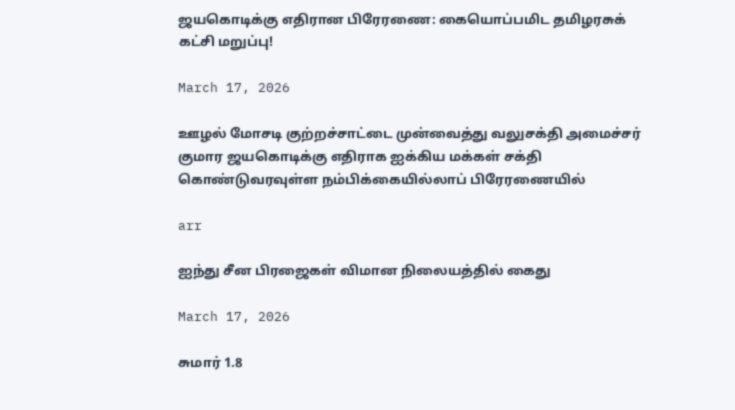ஜயகொடிக்கு எதிரான பிரேரணை: கையொப்பமிட தமிழரசுக் கட்சி மறுப்பு!

March 17, 2026

ஊழல் மோசடி குற்றச்சாட்டை முன்வைத்து வலுசக்தி அமைச்சர் குமார ஜயகொடிக்கு எதிராக ஐக்கிய மக்கள் சக்தி கொண்டுவரவுள்ள நம்பிக்கையில்லாப் பிரேரணையில்

arr

ஐந்து சீன பிரஜைகள் விமான நிலையத்தில் கைது

March 17, 2026

சுமார் 1.8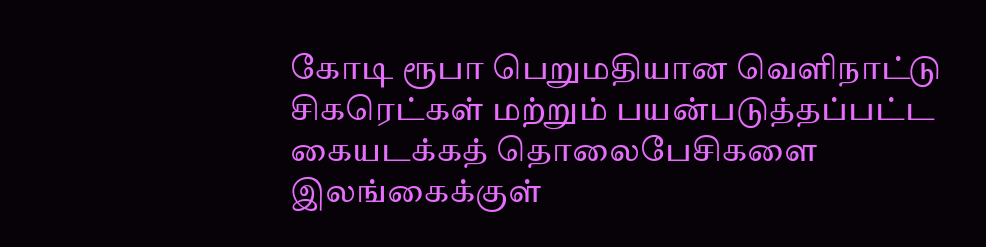கோடி ரூபா பெறுமதியான வெளிநாட்டு சிகரெட்கள் மற்றும் பயன்படுத்தப்பட்ட கையடக்கத் தொலைபேசிகளை இலங்கைக்குள்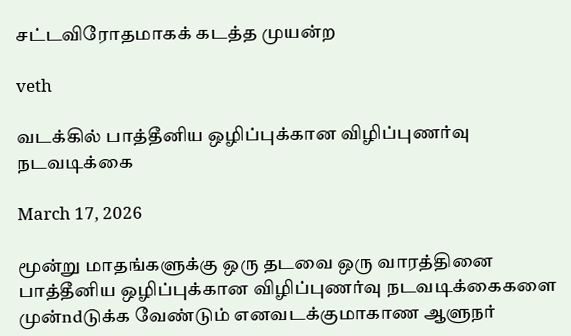சட்டவிரோதமாகக் கடத்த முயன்ற

veth

வடக்கில் பாத்தீனிய ஒழிப்புக்கான விழிப்புணர்வு நடவடிக்கை

March 17, 2026

மூன்று மாதங்களுக்கு ஒரு தடவை ஒரு வாரத்தினை பாத்தீனிய ஒழிப்புக்கான விழிப்புணர்வு நடவடிக்கைகளை முன்ndடுக்க வேண்டும் எனவடக்குமாகாண ஆளுநர்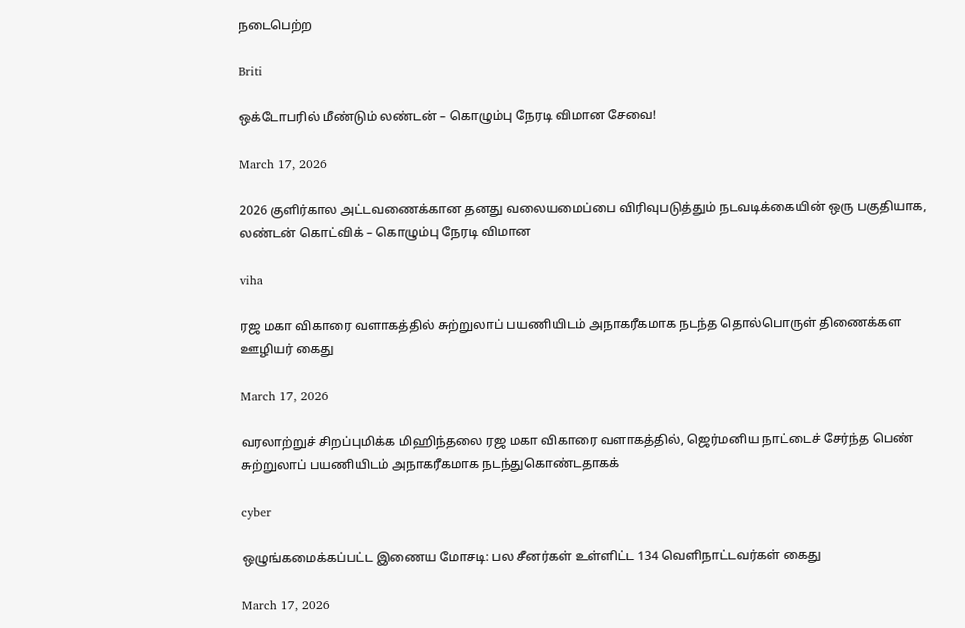நடைபெற்ற

Briti

ஒக்டோபரில் மீண்டும் லண்டன் – கொழும்பு நேரடி விமான சேவை!

March 17, 2026

2026 குளிர்கால அட்டவணைக்கான தனது வலையமைப்பை விரிவுபடுத்தும் நடவடிக்கையின் ஒரு பகுதியாக, லண்டன் கொட்விக் – கொழும்பு நேரடி விமான

viha

ரஜ மகா விகாரை வளாகத்தில் சுற்றுலாப் பயணியிடம் அநாகரீகமாக நடந்த தொல்பொருள் திணைக்கள ஊழியர் கைது

March 17, 2026

வரலாற்றுச் சிறப்புமிக்க மிஹிந்தலை ரஜ மகா விகாரை வளாகத்தில், ஜெர்மனிய நாட்டைச் சேர்ந்த பெண் சுற்றுலாப் பயணியிடம் அநாகரீகமாக நடந்துகொண்டதாகக்

cyber

ஒழுங்கமைக்கப்பட்ட இணைய மோசடி: பல சீனர்கள் உள்ளிட்ட 134 வெளிநாட்டவர்கள் கைது

March 17, 2026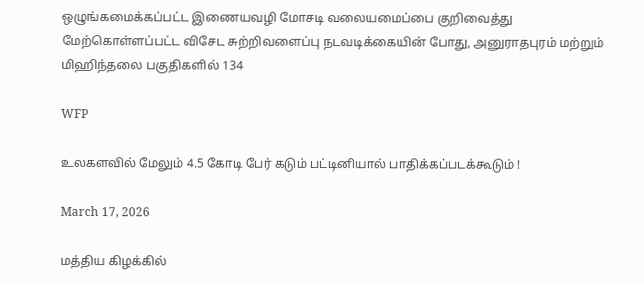ஒழுங்கமைக்கப்பட்ட இணையவழி மோசடி வலையமைப்பை குறிவைத்து மேற்கொள்ளப்பட்ட விசேட சுற்றிவளைப்பு நடவடிக்கையின் போது, அனுராதபுரம் மற்றும் மிஹிந்தலை பகுதிகளில் 134

WFP

உலகளவில் மேலும் 4.5 கோடி பேர் கடும் பட்டினியால் பாதிக்கப்படக்கூடும் !

March 17, 2026

மத்திய கிழக்கில்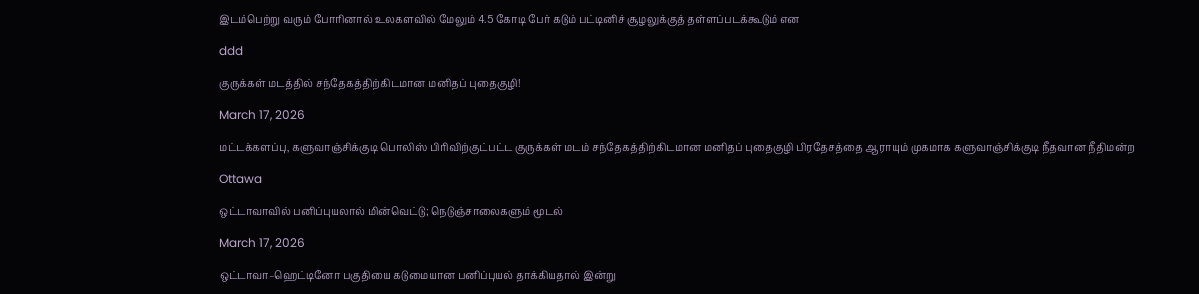இடம்பெற்று வரும் போரினால் உலகளவில் மேலும் 4.5 கோடி பேர் கடும் பட்டினிச் சூழலுக்குத் தள்ளப்படக்கூடும் என

ddd

குருக்கள் மடத்தில் சந்தேகத்திற்கிடமான மனிதப் புதைகுழி!

March 17, 2026

மட்டக்களப்பு, களுவாஞ்சிக்குடி பொலிஸ் பிரிவிற்குட்பட்ட குருக்கள் மடம் சந்தேகத்திற்கிடமான மனிதப் புதைகுழி பிரதேசத்தை ஆராயும் முகமாக களுவாஞ்சிக்குடி நீதவான நீதிமன்ற

Ottawa

ஒட்டாவாவில் பனிப்புயலால் மின்வெட்டு; நெடுஞ்சாலைகளும் மூடல்

March 17, 2026

ஒட்டாவா–ஹெட்டினோ பகுதியை கடுமையான பனிப்புயல் தாக்கியதால் இன்று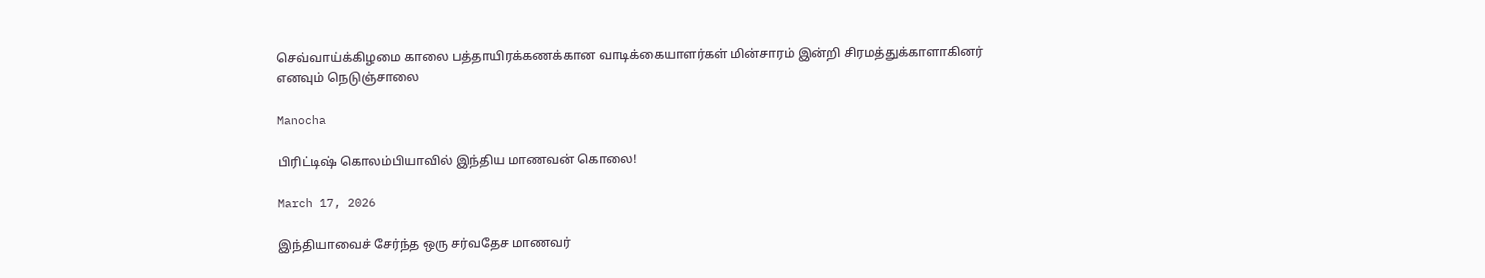செவ்வாய்க்கிழமை காலை பத்தாயிரக்கணக்கான வாடிக்கையாளர்கள் மின்சாரம் இன்றி சிரமத்துக்காளாகினர் எனவும் நெடுஞ்சாலை

Manocha

பிரிட்டிஷ் கொலம்பியாவில் இந்திய மாணவன் கொலை!

March 17, 2026

இந்தியாவைச் சேர்ந்த ஒரு சர்வதேச மாணவர்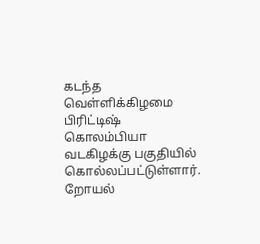கடந்த வெள்ளிக்கிழமை பிரிட்டிஷ் கொலம்பியா வடகிழக்கு பகுதியில் கொல்லப்பட்டுள்ளார். றோயல்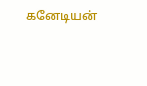கனேடியன்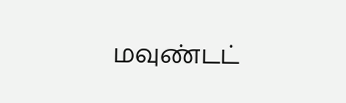மவுண்டட்